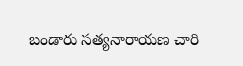బండారు సత్యనారాయణ చారి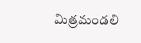మిత్రమండలి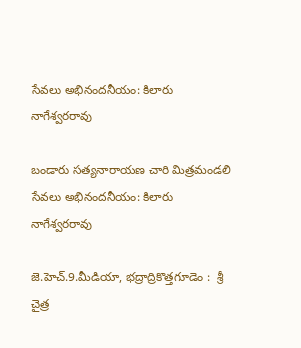సేవలు అభినందనీయం: కిలారు నాగేశ్వరరావు

బండారు సత్యనారాయణ చారి మిత్రమండలి సేవలు అభినందనీయం: కిలారు నాగేశ్వరరావు

జె.హెచ్.9.మీడియా, భద్రాద్రికొత్తగూడెం :  శ్రీ చైత్ర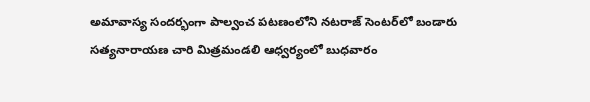అమావాస్య సందర్భంగా పాల్వంచ పటణంలోని నటరాజ్ సెంటర్‌లో బండారు సత్యనారాయణ చారి మిత్రమండలి ఆధ్వర్యంలో బుధవారం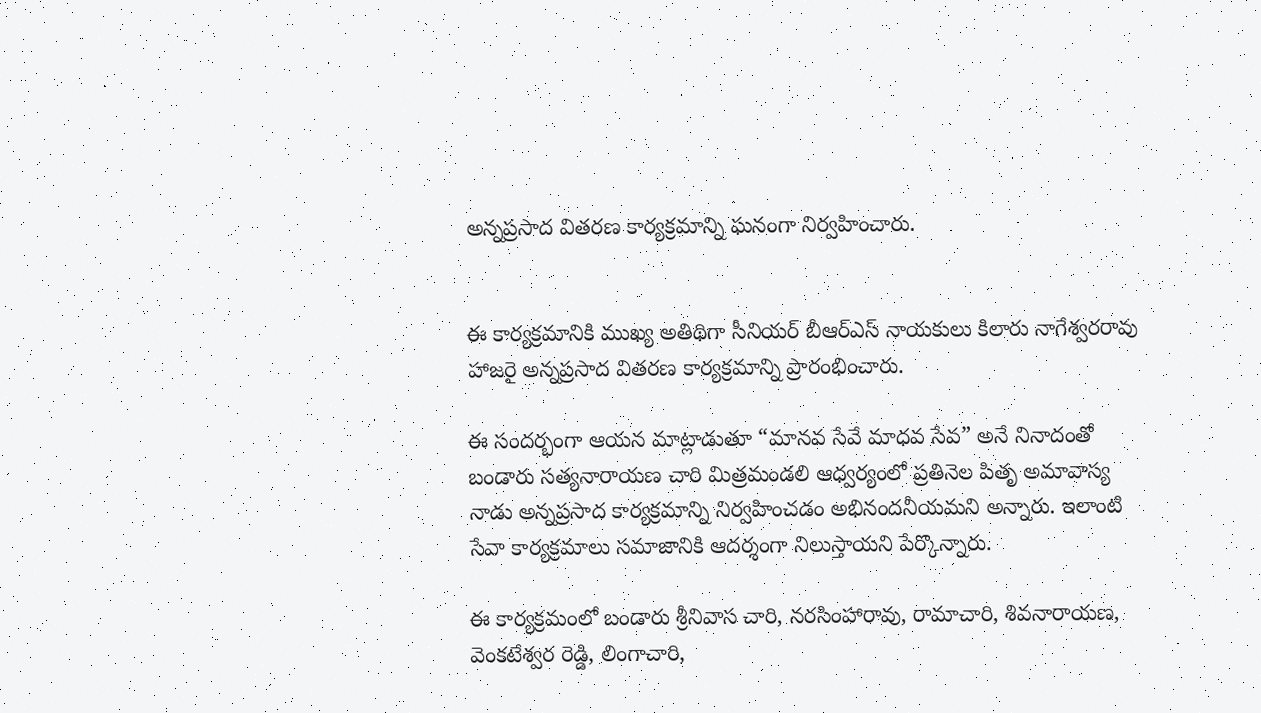అన్నప్రసాద వితరణ కార్యక్రమాన్ని ఘనంగా నిర్వహించారు.


ఈ కార్యక్రమానికి ముఖ్య అతిథిగా సీనియర్ బీఆర్‌ఎస్ నాయకులు కిలారు నాగేశ్వరరావు హాజరై అన్నప్రసాద వితరణ కార్యక్రమాన్ని ప్రారంభించారు.

ఈ సందర్భంగా ఆయన మాట్లాడుతూ “మానవ సేవే మాధవ సేవ” అనే నినాదంతో బండారు సత్యనారాయణ చారి మిత్రమండలి ఆధ్వర్యంలో ప్రతినెల పితృ అమావాస్య నాడు అన్నప్రసాద కార్యక్రమాన్ని నిర్వహించడం అభినందనీయమని అన్నారు. ఇలాంటి సేవా కార్యక్రమాలు సమాజానికి ఆదర్శంగా నిలుస్తాయని పేర్కొన్నారు.

ఈ కార్యక్రమంలో బండారు శ్రీనివాస చారి, నరసింహారావు, రామాచారి, శివనారాయణ, వెంకటేశ్వర రెడ్డి, లింగాచారి,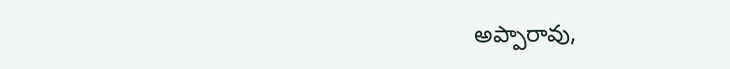అప్పారావు,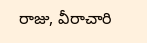రాజు, వీరాచారి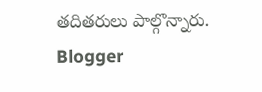తదితరులు పాల్గొన్నారు.
Blogger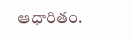ఆధారితం.